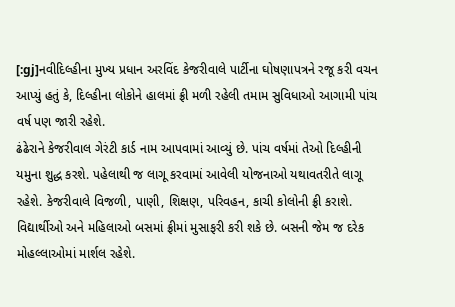[:gj]નવીદિલ્હીના મુખ્ય પ્રધાન અરવિંદ કેજરીવાલે પાર્ટીના ઘોષણાપત્રને રજૂ કરી વચન આપ્યું હતું કે, દિલ્હીના લોકોને હાલમાં ફ્રી મળી રહેલી તમામ સુવિધાઓ આગામી પાંચ વર્ષ પણ જારી રહેશે.
ઢંઢેરાને કેજરીવાલ ગેરંટી કાર્ડ નામ આપવામાં આવ્યું છે. પાંચ વર્ષમાં તેઓ દિલ્હીની યમુના શુદ્ધ કરશે. પહેલાથી જ લાગૂ કરવામાં આવેલી યોજનાઓ યથાવતરીતે લાગૂ રહેશે. કેજરીવાલે વિજળી, પાણી, શિક્ષણ, પરિવહન, કાચી કોલોની ફ્રી કરાશે. વિદ્યાર્થીઓ અને મહિલાઓ બસમાં ફ્રીમાં મુસાફરી કરી શકે છે. બસની જેમ જ દરેક મોહલ્લાઓમાં માર્શલ રહેશે.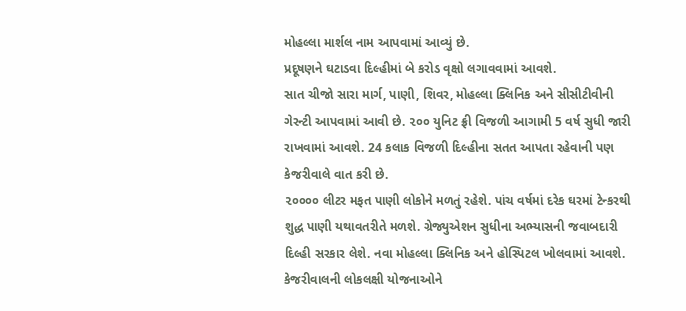મોહલ્લા માર્શલ નામ આપવામાં આવ્યું છે.
પ્રદૂષણને ઘટાડવા દિલ્હીમાં બે કરોડ વૃક્ષો લગાવવામાં આવશે.
સાત ચીજો સારા માર્ગ, પાણી, શિવર, મોહલ્લા ક્લિનિક અને સીસીટીવીની ગેરન્ટી આપવામાં આવી છે. ૨૦૦ યુનિટ ફ્રી વિજળી આગામી 5 વર્ષ સુધી જારી રાખવામાં આવશે. 24 કલાક વિજળી દિલ્હીના સતત આપતા રહેવાની પણ કેજરીવાલે વાત કરી છે.
૨૦૦૦૦ લીટર મફત પાણી લોકોને મળતું રહેશે. પાંચ વર્ષમાં દરેક ઘરમાં ટેન્કરથી શુદ્ધ પાણી યથાવતરીતે મળશે. ગ્રેજ્યુએશન સુધીના અભ્યાસની જવાબદારી દિલ્હી સરકાર લેશે. નવા મોહલ્લા ક્લિનિક અને હોસ્પિટલ ખોલવામાં આવશે. કેજરીવાલની લોકલક્ષી યોજનાઓને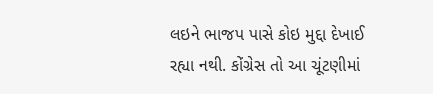લઇને ભાજપ પાસે કોઇ મુદ્દા દેખાઈ રહ્યા નથી. કોંગ્રેસ તો આ ચૂંટણીમાં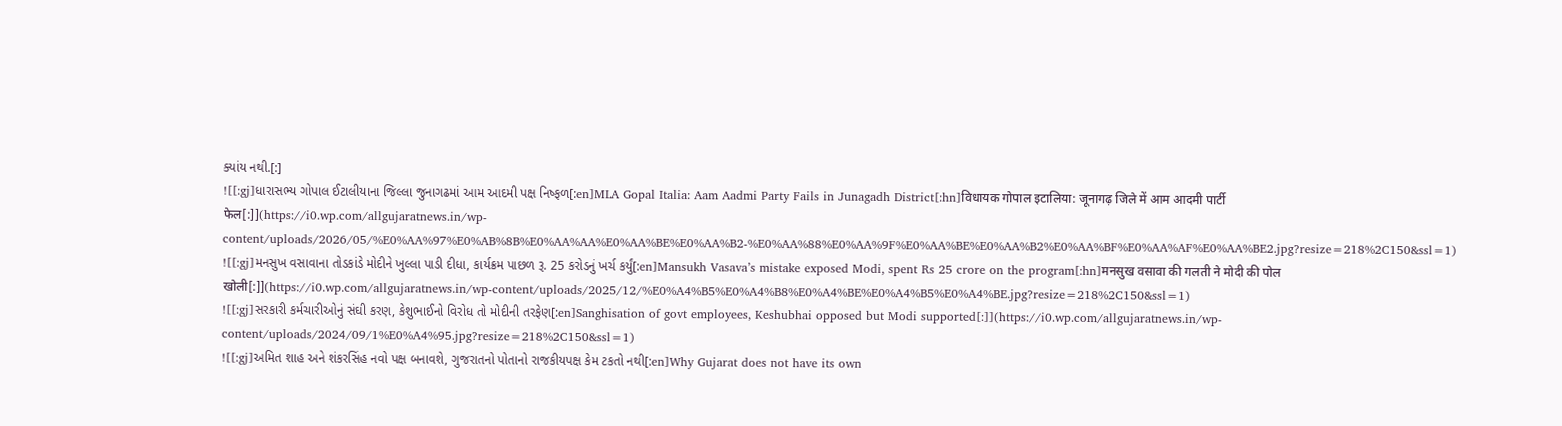ક્યાંય નથી.[:]
![[:gj]ધારાસભ્ય ગોપાલ ઈટાલીયાના જિલ્લા જુનાગઢમાં આમ આદમી પક્ષ નિષ્ફળ[:en]MLA Gopal Italia: Aam Aadmi Party Fails in Junagadh District[:hn]विधायक गोपाल इटालिया: जूनागढ़ जिले में आम आदमी पार्टी फेल[:]](https://i0.wp.com/allgujaratnews.in/wp-content/uploads/2026/05/%E0%AA%97%E0%AB%8B%E0%AA%AA%E0%AA%BE%E0%AA%B2-%E0%AA%88%E0%AA%9F%E0%AA%BE%E0%AA%B2%E0%AA%BF%E0%AA%AF%E0%AA%BE2.jpg?resize=218%2C150&ssl=1)
![[:gj]મનસુખ વસાવાના તોડકાંડે મોદીને ખુલ્લા પાડી દીધા, કાર્યક્રમ પાછળ રૂ. 25 કરોડનું ખર્ચ કર્યું[:en]Mansukh Vasava’s mistake exposed Modi, spent Rs 25 crore on the program[:hn]मनसुख वसावा की गलती ने मोदी की पोल खोली[:]](https://i0.wp.com/allgujaratnews.in/wp-content/uploads/2025/12/%E0%A4%B5%E0%A4%B8%E0%A4%BE%E0%A4%B5%E0%A4%BE.jpg?resize=218%2C150&ssl=1)
![[:gj]સરકારી કર્મચારીઓનું સંઘી કરણ, કેશુભાઈનો વિરોધ તો મોદીની તરફેણ[:en]Sanghisation of govt employees, Keshubhai opposed but Modi supported[:]](https://i0.wp.com/allgujaratnews.in/wp-content/uploads/2024/09/1%E0%A4%95.jpg?resize=218%2C150&ssl=1)
![[:gj]અમિત શાહ અને શંકરસિંહ નવો પક્ષ બનાવશે, ગુજરાતનો પોતાનો રાજકીયપક્ષ કેમ ટકતો નથી[:en]Why Gujarat does not have its own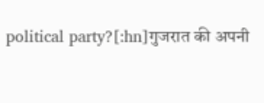political party?[:hn]गुजरात की अपनी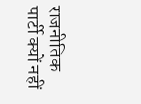राजनीतिक पार्टी क्यों नहीं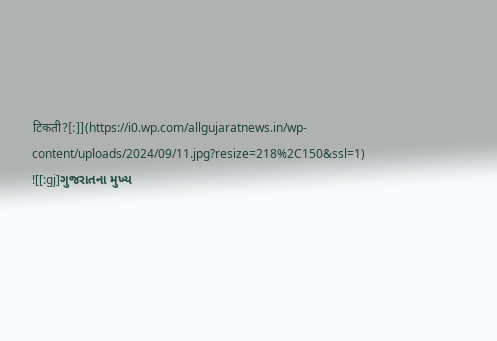टिकती?[:]](https://i0.wp.com/allgujaratnews.in/wp-content/uploads/2024/09/11.jpg?resize=218%2C150&ssl=1)
![[:gj]ગુજરાતના મુખ્ય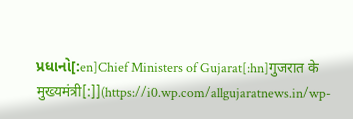પ્રધાનો[:en]Chief Ministers of Gujarat[:hn]गुजरात के मुख्यमंत्री[:]](https://i0.wp.com/allgujaratnews.in/wp-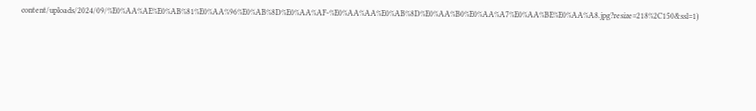content/uploads/2024/09/%E0%AA%AE%E0%AB%81%E0%AA%96%E0%AB%8D%E0%AA%AF-%E0%AA%AA%E0%AB%8D%E0%AA%B0%E0%AA%A7%E0%AA%BE%E0%AA%A8.jpg?resize=218%2C150&ssl=1)